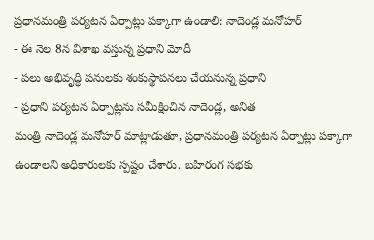ప్రధానమంత్రి పర్యటన ఏర్పాట్లు పక్కాగా ఉండాలి: నాదెండ్ల మనోహర్
- ఈ నెల 8న విశాఖ వస్తున్న ప్రధాని మోదీ
- పలు అభివృద్ధి పనులకు శంకుస్థాపనలు చేయనున్న ప్రధాని
- ప్రధాని పర్యటన ఏర్పాట్లను సమీక్షించిన నాదెండ్ల, అనిత
మంత్రి నాదెండ్ల మనోహర్ మాట్లాడుతూ, ప్రధానమంత్రి పర్యటన ఏర్పాట్లు పక్కాగా ఉండాలని అధికారులకు స్పష్టం చేశారు. బహిరంగ సభకు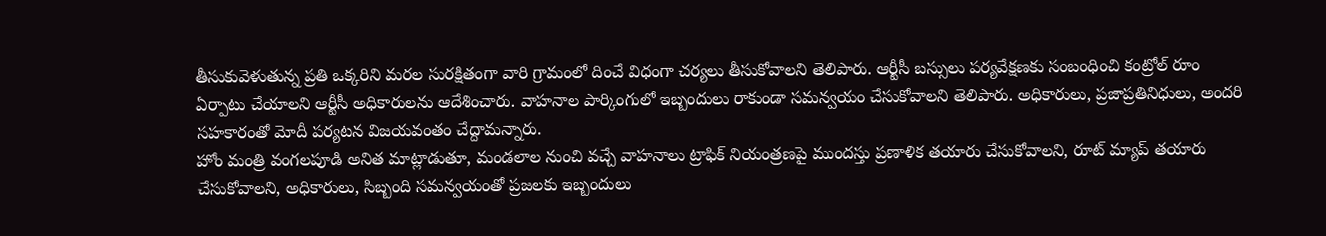తీసుకువెళుతున్న ప్రతి ఒక్కరిని మరల సురక్షితంగా వారి గ్రామంలో దించే విధంగా చర్యలు తీసుకోవాలని తెలిపారు. ఆర్టీసీ బస్సులు పర్యవేక్షణకు సంబంధించి కంట్రోల్ రూం ఏర్పాటు చేయాలని ఆర్టీసీ అధికారులను ఆదేశించారు. వాహనాల పార్కింగులో ఇబ్బందులు రాకుండా సమన్వయం చేసుకోవాలని తెలిపారు. అధికారులు, ప్రజాప్రతినిధులు, అందరి సహకారంతో మోదీ పర్యటన విజయవంతం చేద్దామన్నారు.
హోం మంత్రి వంగలపూడి అనిత మాట్లాడుతూ, మండలాల నుంచి వచ్చే వాహనాలు ట్రాఫిక్ నియంత్రణపై ముందస్తు ప్రణాళిక తయారు చేసుకోవాలని, రూట్ మ్యాప్ తయారు చేసుకోవాలని, అధికారులు, సిబ్బంది సమన్వయంతో ప్రజలకు ఇబ్బందులు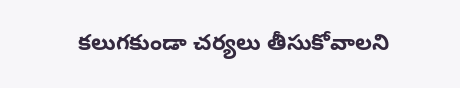కలుగకుండా చర్యలు తీసుకోవాలని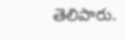తెలిపారు.